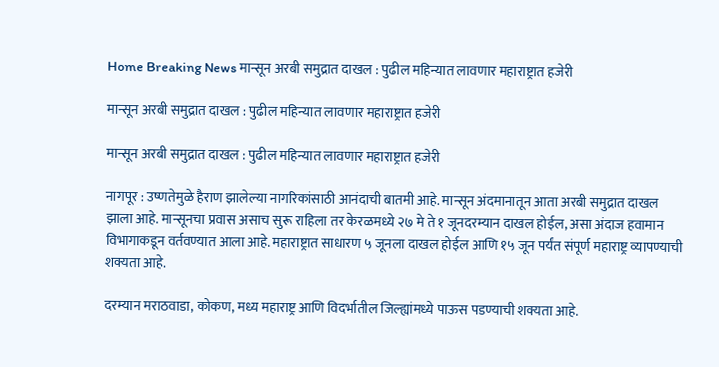Home Breaking News मान्सून अरबी समुद्रात दाखल : पुढील महिन्यात लावणार महाराष्ट्रात हजेरी

मान्सून अरबी समुद्रात दाखल : पुढील महिन्यात लावणार महाराष्ट्रात हजेरी

मान्सून अरबी समुद्रात दाखल : पुढील महिन्यात लावणार महाराष्ट्रात हजेरी

नागपूर : उष्णतेमुळे हैराण झालेल्या नागरिकांसाठी आनंदाची बातमी आहे. मान्सून अंदमानातून आता अरबी समुद्रात दाखल झाला आहे. मान्सूनचा प्रवास असाच सुरू राहिला तर केरळमध्ये २७ मे ते १ जूनदरम्यान दाखल होईल, असा अंदाज हवामान विभागाकडून वर्तवण्यात आला आहे. महाराष्ट्रात साधारण ५ जूनला दाखल होईल आणि १५ जून पर्यंत संपूर्ण महाराष्ट्र व्यापण्याची शक्यता आहे.

दरम्यान मराठवाडा, कोकण, मध्य महाराष्ट्र आणि विदर्भातील जिल्ह्यांमध्ये पाऊस पडण्याची शक्यता आहे.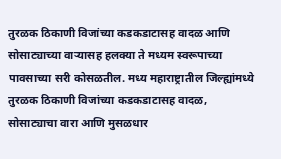तुरळक ठिकाणी विजांच्या कडकडाटासह वादळ आणि सोसाट्याच्या वाऱ्यासह हलक्या ते मध्यम स्वरूपाच्या पावसाच्या सरी कोसळतील. मध्य महाराष्ट्रातील जिल्ह्यांमध्ये तुरळक ठिकाणी विजांच्या कडकडाटासह वादळ, सोसाट्याचा वारा आणि मुसळधार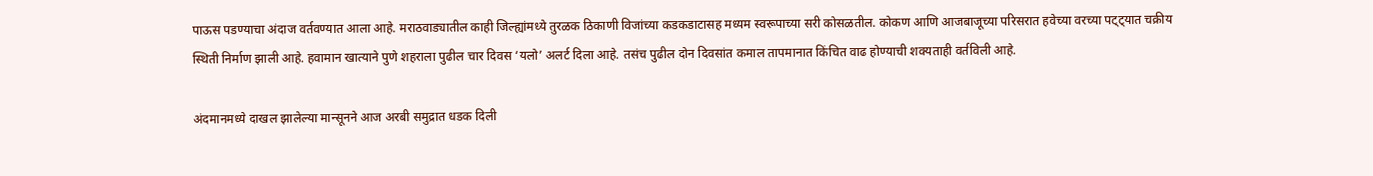पाऊस पडण्याचा अंदाज वर्तवण्यात आला आहे. मराठवाड्यातील काही जिल्ह्यांमध्ये तुरळक ठिकाणी विजांच्या कडकडाटासह मध्यम स्वरूपाच्या सरी कोसळतील. कोकण आणि आजबाजूच्या परिसरात हवेच्या वरच्या पट्ट्यात चक्रीय स्थिती निर्माण झाली आहे. हवामान खात्याने पुणे शहराला पुढील चार दिवस ‘यलो’ अलर्ट दिला आहे. तसंच पुढील दोन दिवसांत कमाल तापमानात किंचित वाढ होण्याची शक्यताही वर्तविली आहे.

अंदमानमध्ये दाखल झालेल्या मान्सूनने आज अरबी समुद्रात धडक दिली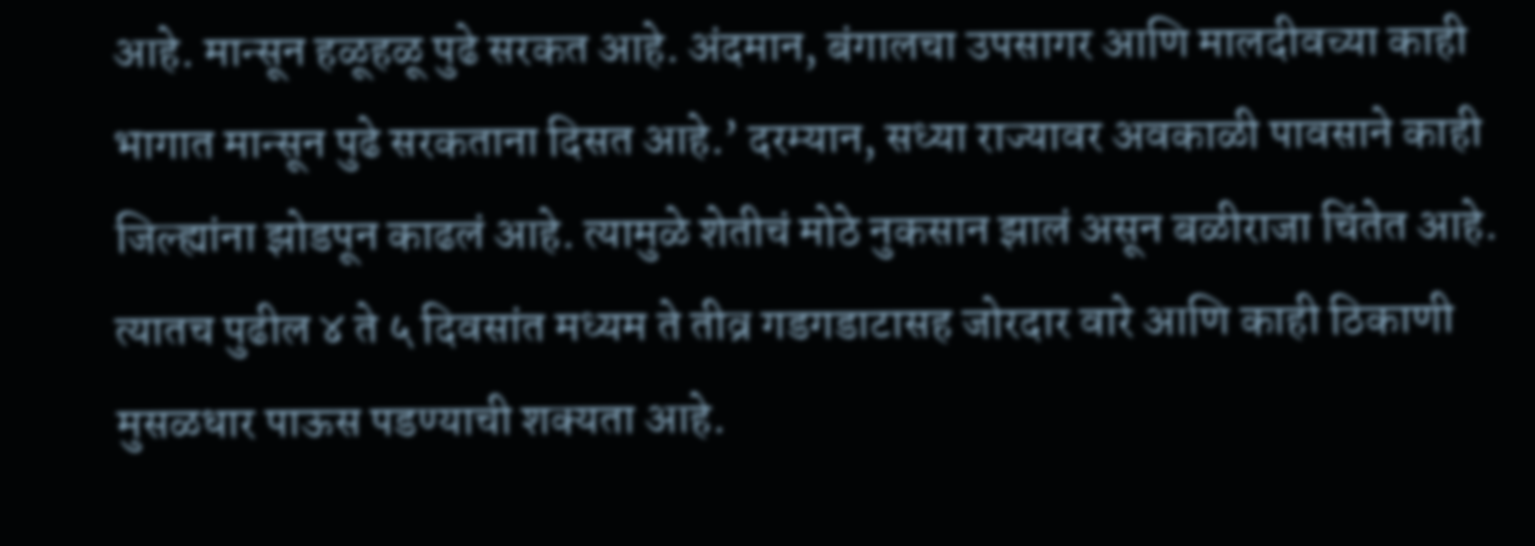आहे. मान्सून हळूहळू पुढे सरकत आहे. अंदमान, बंगालचा उपसागर आणि मालदीवच्या काही भागात मान्सून पुढे सरकताना दिसत आहे.’ दरम्यान, सध्या राज्यावर अवकाळी पावसाने काही जिल्ह्यांना झोडपून काढलं आहे. त्यामुळे शेतीचं मोठे नुकसान झालं असून बळीराजा चिंतेत आहे. त्यातच पुढील ४ ते ५ दिवसांत मध्यम ते तीव्र गडगडाटासह जोरदार वारे आणि काही ठिकाणी मुसळधार पाऊस पडण्याची शक्यता आहे.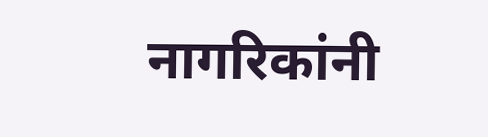नागरिकांनी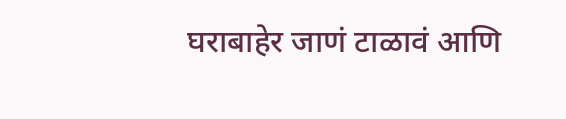घराबाहेर जाणं टाळावं आणि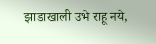झाडाखाली उभे राहू नये,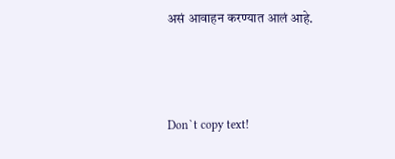असं आवाहन करण्यात आलं आहे.



Don`t copy text!